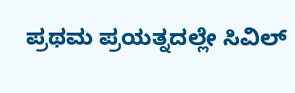ಪ್ರಥಮ ಪ್ರಯತ್ನದಲ್ಲೇ ಸಿವಿಲ್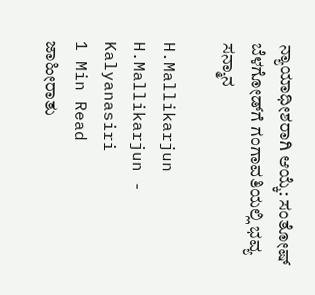ನ್ಯಾಯಾಧೀಶರಾಗಿ ಆಯ್ಕೆ: ಸಂತೋಷ್ ಬೆಳಗೋಡ್‌ಗೆ ಗಂಗಾವತಿಯಲ್ಲಿ ಭವ್ಯ ಸನ್ಮಾನ

H.Mallikarjun
H.Mallikarjun - Kalyanasiri
1 Min Read
ಜಾಹೀರಾತು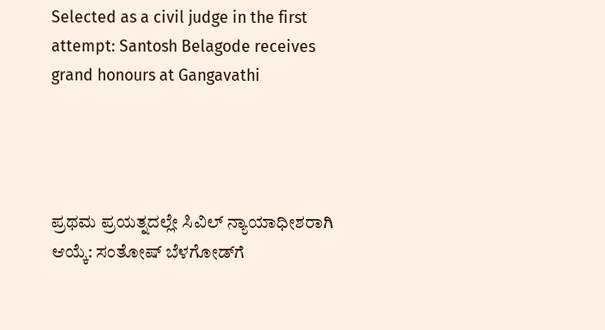Selected as a civil judge in the first attempt: Santosh Belagode receives grand honours at Gangavathi




ಪ್ರಥಮ ಪ್ರಯತ್ನದಲ್ಲೇ ಸಿವಿಲ್ ನ್ಯಾಯಾಧೀಶರಾಗಿ ಆಯ್ಕೆ: ಸಂತೋಷ್ ಬೆಳಗೋಡ್‌ಗೆ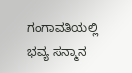ಗಂಗಾವತಿಯಲ್ಲಿ ಭವ್ಯ ಸನ್ಮಾನ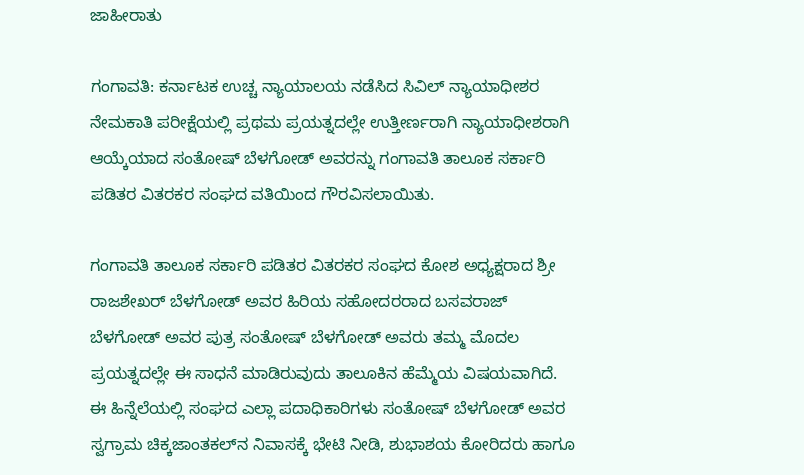ಜಾಹೀರಾತು

ಗಂಗಾವತಿ: ಕರ್ನಾಟಕ ಉಚ್ಚ ನ್ಯಾಯಾಲಯ ನಡೆಸಿದ ಸಿವಿಲ್ ನ್ಯಾಯಾಧೀಶರ ನೇಮಕಾತಿ ಪರೀಕ್ಷೆಯಲ್ಲಿ ಪ್ರಥಮ ಪ್ರಯತ್ನದಲ್ಲೇ ಉತ್ತೀರ್ಣರಾಗಿ ನ್ಯಾಯಾಧೀಶರಾಗಿ ಆಯ್ಕೆಯಾದ ಸಂತೋಷ್ ಬೆಳಗೋಡ್ ಅವರನ್ನು ಗಂಗಾವತಿ ತಾಲೂಕ ಸರ್ಕಾರಿ ಪಡಿತರ ವಿತರಕರ ಸಂಘದ ವತಿಯಿಂದ ಗೌರವಿಸಲಾಯಿತು.

ಗಂಗಾವತಿ ತಾಲೂಕ ಸರ್ಕಾರಿ ಪಡಿತರ ವಿತರಕರ ಸಂಘದ ಕೋಶ ಅಧ್ಯಕ್ಷರಾದ ಶ್ರೀ ರಾಜಶೇಖರ್ ಬೆಳಗೋಡ್ ಅವರ ಹಿರಿಯ ಸಹೋದರರಾದ ಬಸವರಾಜ್ ಬೆಳಗೋಡ್ ಅವರ ಪುತ್ರ ಸಂತೋಷ್ ಬೆಳಗೋಡ್ ಅವರು ತಮ್ಮ ಮೊದಲ ಪ್ರಯತ್ನದಲ್ಲೇ ಈ ಸಾಧನೆ ಮಾಡಿರುವುದು ತಾಲೂಕಿನ ಹೆಮ್ಮೆಯ ವಿಷಯವಾಗಿದೆ.
ಈ ಹಿನ್ನೆಲೆಯಲ್ಲಿ ಸಂಘದ ಎಲ್ಲಾ ಪದಾಧಿಕಾರಿಗಳು ಸಂತೋಷ್ ಬೆಳಗೋಡ್ ಅವರ ಸ್ವಗ್ರಾಮ ಚಿಕ್ಕಜಾಂತಕಲ್‌ನ ನಿವಾಸಕ್ಕೆ ಭೇಟಿ ನೀಡಿ, ಶುಭಾಶಯ ಕೋರಿದರು ಹಾಗೂ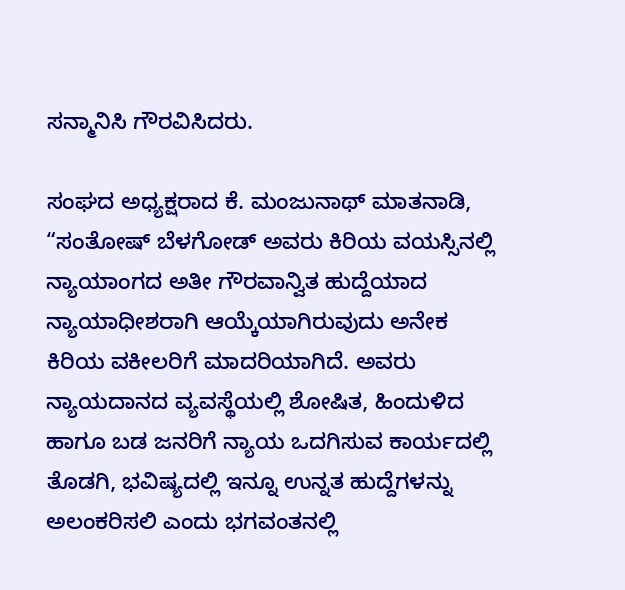ಸನ್ಮಾನಿಸಿ ಗೌರವಿಸಿದರು.

ಸಂಘದ ಅಧ್ಯಕ್ಷರಾದ ಕೆ. ಮಂಜುನಾಥ್ ಮಾತನಾಡಿ, “ಸಂತೋಷ್ ಬೆಳಗೋಡ್ ಅವರು ಕಿರಿಯ ವಯಸ್ಸಿನಲ್ಲಿ ನ್ಯಾಯಾಂಗದ ಅತೀ ಗೌರವಾನ್ವಿತ ಹುದ್ದೆಯಾದ ನ್ಯಾಯಾಧೀಶರಾಗಿ ಆಯ್ಕೆಯಾಗಿರುವುದು ಅನೇಕ ಕಿರಿಯ ವಕೀಲರಿಗೆ ಮಾದರಿಯಾಗಿದೆ. ಅವರು ನ್ಯಾಯದಾನದ ವ್ಯವಸ್ಥೆಯಲ್ಲಿ ಶೋಷಿತ, ಹಿಂದುಳಿದ ಹಾಗೂ ಬಡ ಜನರಿಗೆ ನ್ಯಾಯ ಒದಗಿಸುವ ಕಾರ್ಯದಲ್ಲಿ ತೊಡಗಿ, ಭವಿಷ್ಯದಲ್ಲಿ ಇನ್ನೂ ಉನ್ನತ ಹುದ್ದೆಗಳನ್ನು ಅಲಂಕರಿಸಲಿ ಎಂದು ಭಗವಂತನಲ್ಲಿ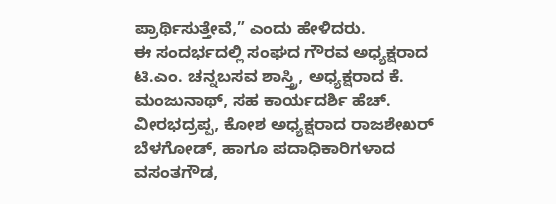ಪ್ರಾರ್ಥಿಸುತ್ತೇವೆ,” ಎಂದು ಹೇಳಿದರು.
ಈ ಸಂದರ್ಭದಲ್ಲಿ ಸಂಘದ ಗೌರವ ಅಧ್ಯಕ್ಷರಾದ ಟಿ.ಎಂ. ಚನ್ನಬಸವ ಶಾಸ್ತ್ರಿ, ಅಧ್ಯಕ್ಷರಾದ ಕೆ. ಮಂಜುನಾಥ್, ಸಹ ಕಾರ್ಯದರ್ಶಿ ಹೆಚ್. ವೀರಭದ್ರಪ್ಪ, ಕೋಶ ಅಧ್ಯಕ್ಷರಾದ ರಾಜಶೇಖರ್ ಬೆಳಗೋಡ್, ಹಾಗೂ ಪದಾಧಿಕಾರಿಗಳಾದ ವಸಂತಗೌಡ,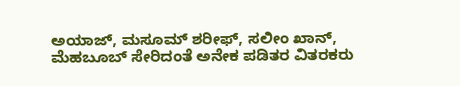ಅಯಾಜ್, ಮಸೂಮ್ ಶರೀಫ್, ಸಲೀಂ ಖಾನ್, ಮೆಹಬೂಬ್ ಸೇರಿದಂತೆ ಅನೇಕ ಪಡಿತರ ವಿತರಕರು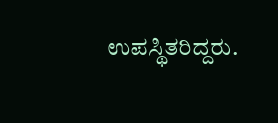ಉಪಸ್ಥಿತರಿದ್ದರು.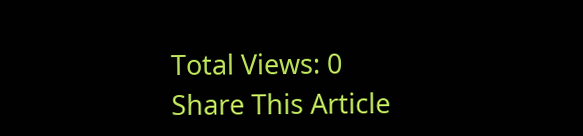Total Views: 0
Share This Article